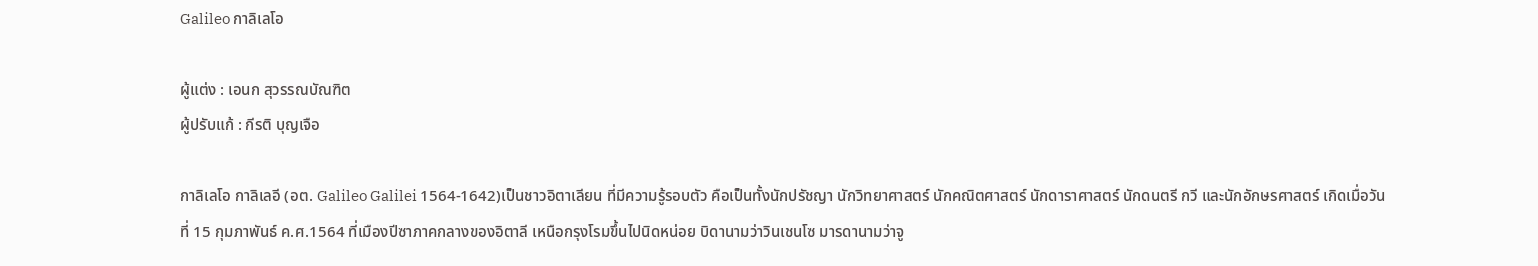Galileo กาลิเลโอ

ผู้แต่ง : เอนก สุวรรณบัณฑิต
ผู้ปรับแก้ : กีรติ บุญเจือ

กาลิเลโอ กาลิเลอี (อต. Galileo Galilei 1564-1642)เป็นชาวอิตาเลียน ที่มีความรู้รอบตัว คือเป็นทั้งนักปรัชญา นักวิทยาศาสตร์ นักคณิตศาสตร์ นักดาราศาสตร์ นักดนตรี กวี และนักอักษรศาสตร์ เกิดเมื่อวันที่ 15 กุมภาพันธ์ ค.ศ.1564 ที่เมืองปีซาภาคกลางของอิตาลี เหนือกรุงโรมขึ้นไปนิดหน่อย บิดานามว่าวินเชนโซ มารดานามว่าจู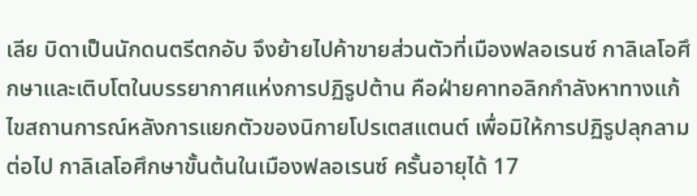เลีย บิดาเป็นนักดนตรีตกอับ จึงย้ายไปค้าขายส่วนตัวที่เมืองฟลอเรนซ์ กาลิเลโอศึกษาและเติบโตในบรรยากาศแห่งการปฏิรูปต้าน คือฝ่ายคาทอลิกกำลังหาทางแก้ไขสถานการณ์หลังการแยกตัวของนิกายโปรเตสแตนต์ เพื่อมิให้การปฏิรูปลุกลามต่อไป กาลิเลโอศึกษาขั้นต้นในเมืองฟลอเรนซ์ ครั้นอายุได้ 17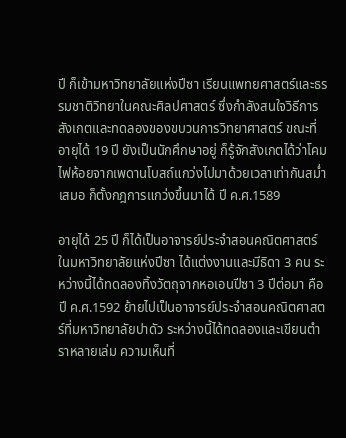ปี ก็เข้ามหาวิทยาลัยแห่งปีซา เรียนแพทยศาสตร์และธรรมชาติวิทยาในคณะศิลปศาสตร์ ซึ่งกำลังสนใจวิธีการสังเกตและทดลองของขบวนการวิทยาศาสตร์ ขณะที่อายุได้ 19 ปี ยังเป็นนักศึกษาอยู่ ก็รู้จักสังเกตได้ว่าโคมไฟห้อยจากเพดานโบสถ์แกว่งไปมาด้วยเวลาเท่ากันสม่ำเสมอ ก็ตั้งกฎการแกว่งขึ้นมาได้ ปี ค.ศ.1589

อายุได้ 25 ปี ก็ได้เป็นอาจารย์ประจำสอนคณิตศาสตร์ในมหาวิทยาลัยแห่งปีซา ได้แต่งงานและมีธิดา 3 คน ระหว่างนี้ได้ทดลองทิ้งวัตถุจากหอเอนปีซา 3 ปีต่อมา คือ ปี ค.ศ.1592 ย้ายไปเป็นอาจารย์ประจำสอนคณิตศาสตร์ที่มหาวิทยาลัยปาดัว ระหว่างนี้ได้ทดลองและเขียนตำราหลายเล่ม ความเห็นที่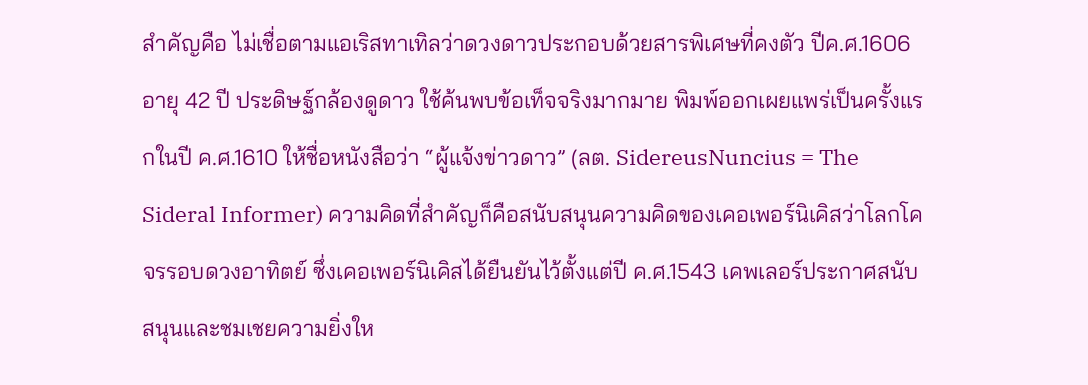สำคัญคือ ไม่เชื่อตามแอเริสทาเทิลว่าดวงดาวประกอบด้วยสารพิเศษที่คงตัว ปีค.ศ.1606 อายุ 42 ปี ประดิษฐ์กล้องดูดาว ใช้ค้นพบข้อเท็จจริงมากมาย พิมพ์ออกเผยแพร่เป็นครั้งแรกในปี ค.ศ.1610 ให้ชื่อหนังสือว่า “ผู้แจ้งข่าวดาว” (ลต. SidereusNuncius = The Sideral Informer) ความคิดที่สำคัญก็คือสนับสนุนความคิดของเคอเพอร์นิเคิสว่าโลกโคจรรอบดวงอาทิตย์ ซึ่งเคอเพอร์นิเคิสได้ยืนยันไว้ตั้งแต่ปี ค.ศ.1543 เคพเลอร์ประกาศสนับสนุนและชมเชยความยิ่งให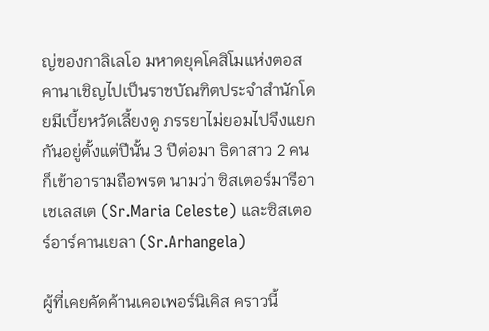ญ่ของกาลิเลโอ มหาดยุคโคสิโมแห่งตอสคานาเชิญไปเป็นราชบัณฑิตประจำสำนักโดยมีเบี้ยหวัดเลี้ยงดู ภรรยาไม่ยอมไปจึงแยกกันอยู่ตั้งแต่ปีนั้น 3 ปีต่อมา ธิดาสาว 2 คนก็เข้าอารามถือพรต นามว่า ซิสเตอร์มารีอา เชเลสเต (Sr.Maria Celeste) และซิสเตอร์อาร์คานเยลา (Sr.Arhangela)

ผู้ที่เคยคัดค้านเคอเพอร์นิเคิส คราวนี้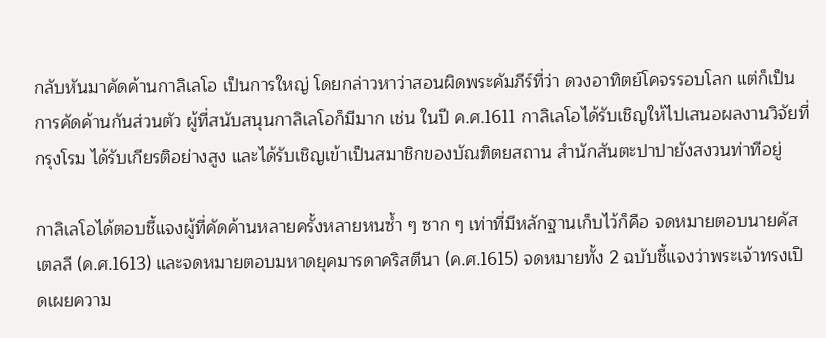กลับหันมาคัดค้านกาลิเลโอ เป็นการใหญ่ โดยกล่าวหาว่าสอนผิดพระคัมภีร์ที่ว่า ดวงอาทิตย์โคจรรอบโลก แต่ก็เป็นการคัดค้านกันส่วนตัว ผู้ที่สนับสนุนกาลิเลโอก็มีมาก เช่น ในปี ค.ศ.1611 กาลิเลโอได้รับเชิญให้ไปเสนอผลงานวิจัยที่กรุงโรม ได้รับเกียรติอย่างสูง และได้รับเชิญเข้าเป็นสมาชิกของบัณฑิตยสถาน สำนักสันตะปาปายังสงวนท่าทีอยู่

กาลิเลโอได้ตอบชี้แจงผู้ที่คัดค้านหลายครั้งหลายหนซ้ำ ๆ ซาก ๆ เท่าที่มีหลักฐานเก็บไว้ก็คือ จดหมายตอบนายคัสเตลลี (ค.ศ.1613) และจดหมายตอบมหาดยุคมารดาคริสตีนา (ค.ศ.1615) จดหมายทั้ง 2 ฉบับชี้แจงว่าพระเจ้าทรงเปิดเผยความ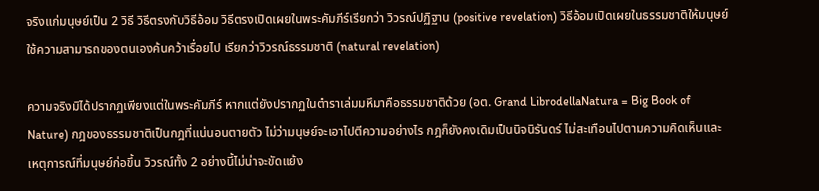จริงแก่มนุษย์เป็น 2 วิธี วิธีตรงกับวิธีอ้อม วิธีตรงเปิดเผยในพระคัมภีร์เรียกว่า วิวรณ์ปฏิฐาน (positive revelation) วิธีอ้อมเปิดเผยในธรรมชาติให้มนุษย์ใช้ความสามารถของตนเองค้นคว้าเรื่อยไป เรียกว่าวิวรณ์ธรรมชาติ (natural revelation)

ความจริงมิได้ปรากฏเพียงแต่ในพระคัมภีร์ หากแต่ยังปรากฏในตำราเล่มมหึมาคือธรรมชาติด้วย (อต. Grand LibrodellaNatura = Big Book of Nature) กฎของธรรมชาติเป็นกฎที่แน่นอนตายตัว ไม่ว่ามนุษย์จะเอาไปตีความอย่างไร กฎก็ยังคงเดิมเป็นนิจนิรันดร์ ไม่สะเทือนไปตามความคิดเห็นและเหตุการณ์ที่มนุษย์ก่อขึ้น วิวรณ์ทั้ง 2 อย่างนี้ไม่น่าจะขัดแย้ง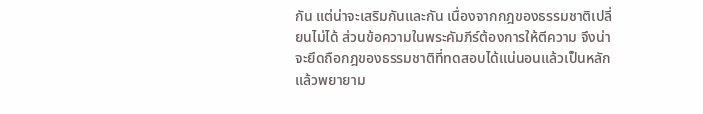กัน แต่น่าจะเสริมกันและกัน เนื่องจากกฎของธรรมชาติเปลี่ยนไม่ได้ ส่วนข้อความในพระคัมภีร์ต้องการให้ตีความ จึงน่าจะยึดถือกฎของธรรมชาติที่ทดสอบได้แน่นอนแล้วเป็นหลัก แล้วพยายาม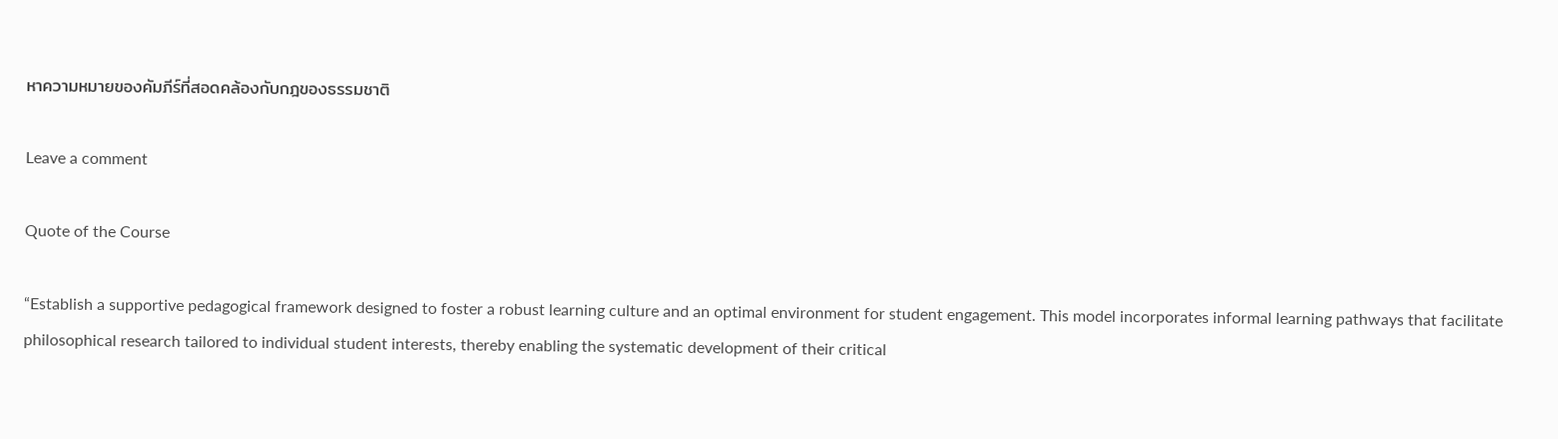หาความหมายของคัมภีร์ที่สอดคล้องกับกฎของธรรมชาติ

Leave a comment

Quote of the Course

“Establish a supportive pedagogical framework designed to foster a robust learning culture and an optimal environment for student engagement. This model incorporates informal learning pathways that facilitate philosophical research tailored to individual student interests, thereby enabling the systematic development of their critical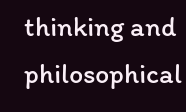thinking and philosophical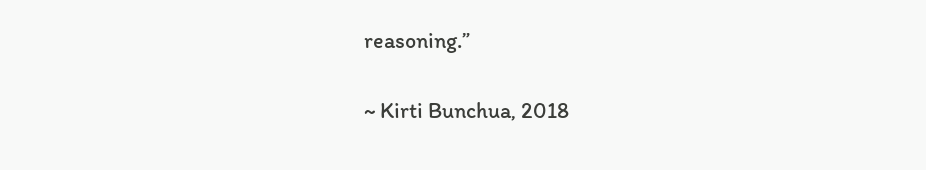reasoning.”

~ Kirti Bunchua, 2018